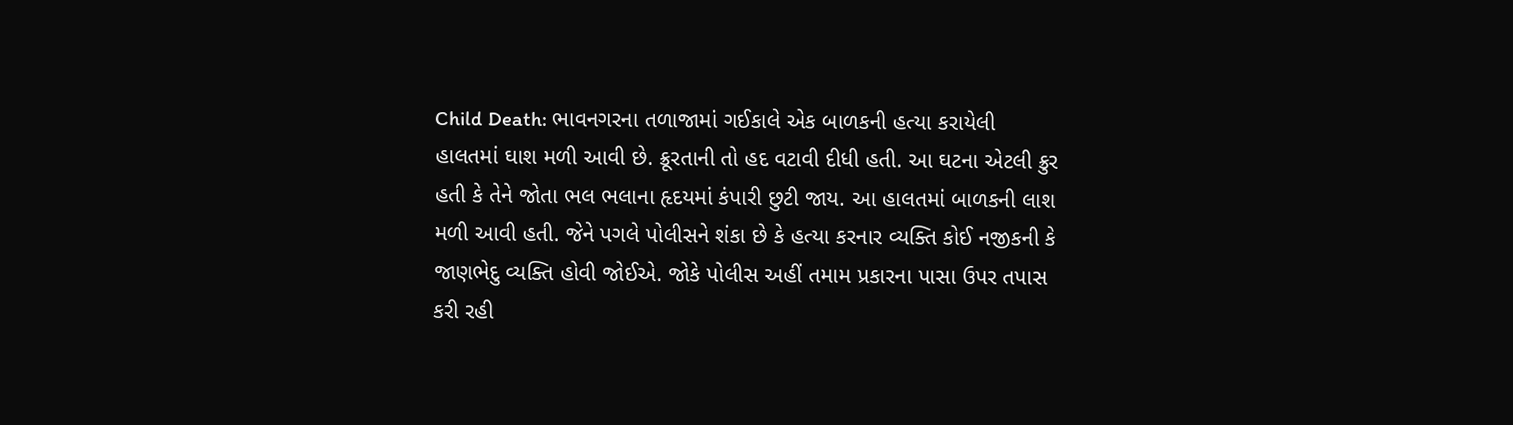Child Death: ભાવનગરના તળાજામાં ગઈકાલે એક બાળકની હત્યા કરાયેલી હાલતમાં ઘાશ મળી આવી છે. ક્રૂરતાની તો હદ વટાવી દીધી હતી. આ ઘટના એટલી ક્રુર હતી કે તેને જોતા ભલ ભલાના હૃદયમાં કંપારી છુટી જાય. આ હાલતમાં બાળકની લાશ મળી આવી હતી. જેને પગલે પોલીસને શંકા છે કે હત્યા કરનાર વ્યક્તિ કોઈ નજીકની કે જાણભેદુ વ્યક્તિ હોવી જોઈએ. જોકે પોલીસ અહીં તમામ પ્રકારના પાસા ઉપર તપાસ કરી રહી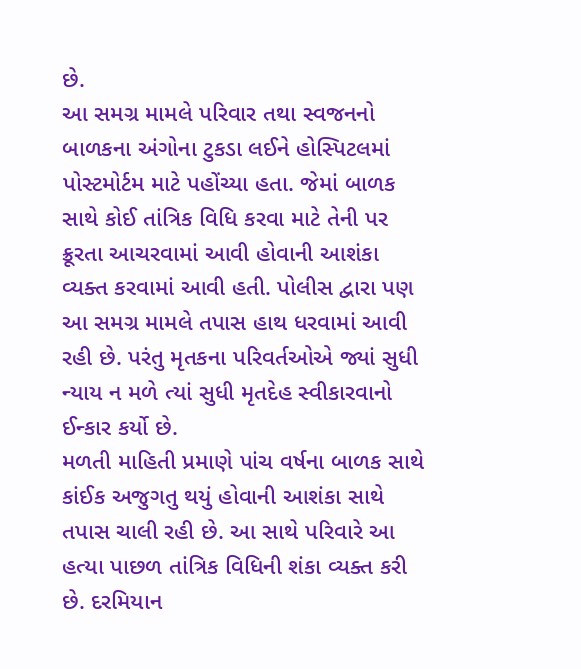છે.
આ સમગ્ર મામલે પરિવાર તથા સ્વજનનો બાળકના અંગોના ટુકડા લઈને હોસ્પિટલમાં પોસ્ટમોર્ટમ માટે પહોંચ્યા હતા. જેમાં બાળક સાથે કોઈ તાંત્રિક વિધિ કરવા માટે તેની પર ક્રૂરતા આચરવામાં આવી હોવાની આશંકા વ્યક્ત કરવામાં આવી હતી. પોલીસ દ્વારા પણ આ સમગ્ર મામલે તપાસ હાથ ધરવામાં આવી રહી છે. પરંતુ મૃતકના પરિવર્તઓએ જ્યાં સુધી ન્યાય ન મળે ત્યાં સુધી મૃતદેહ સ્વીકારવાનો ઈન્કાર કર્યો છે.
મળતી માહિતી પ્રમાણે પાંચ વર્ષના બાળક સાથે કાંઈક અજુગતુ થયું હોવાની આશંકા સાથે તપાસ ચાલી રહી છે. આ સાથે પરિવારે આ હત્યા પાછળ તાંત્રિક વિધિની શંકા વ્યક્ત કરી છે. દરમિયાન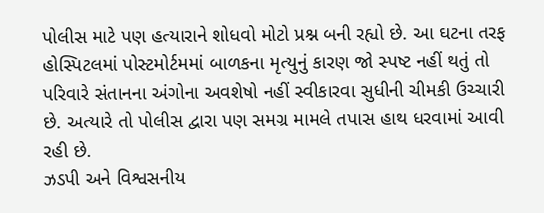પોલીસ માટે પણ હત્યારાને શોધવો મોટો પ્રશ્ન બની રહ્યો છે. આ ઘટના તરફ હોસ્પિટલમાં પોસ્ટમોર્ટમમાં બાળકના મૃત્યુનું કારણ જો સ્પષ્ટ નહીં થતું તો પરિવારે સંતાનના અંગોના અવશેષો નહીં સ્વીકારવા સુધીની ચીમકી ઉચ્ચારી છે. અત્યારે તો પોલીસ દ્વારા પણ સમગ્ર મામલે તપાસ હાથ ધરવામાં આવી રહી છે.
ઝડપી અને વિશ્વસનીય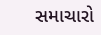સમાચારો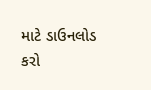માટે ડાઉનલોડ કરો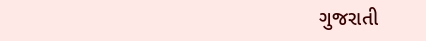ગુજરાતી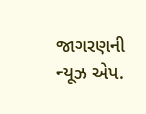જાગરણની ન્યૂઝ એપ.